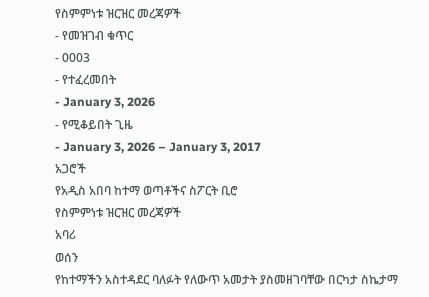የስምምነቱ ዝርዝር መረጃዎች
- የመዝገብ ቁጥር
- 0003
- የተፈረመበት
- January 3, 2026
- የሚቆይበት ጊዜ
- January 3, 2026 – January 3, 2017
አጋሮች
የአዲስ አበባ ከተማ ወጣቶችና ስፖርት ቢሮ
የስምምነቱ ዝርዝር መረጃዎች
አባሪ
ወሰን
የከተማችን አስተዳደር ባለፉት የለውጥ አመታት ያስመዘገባቸው በርካታ ስኬታማ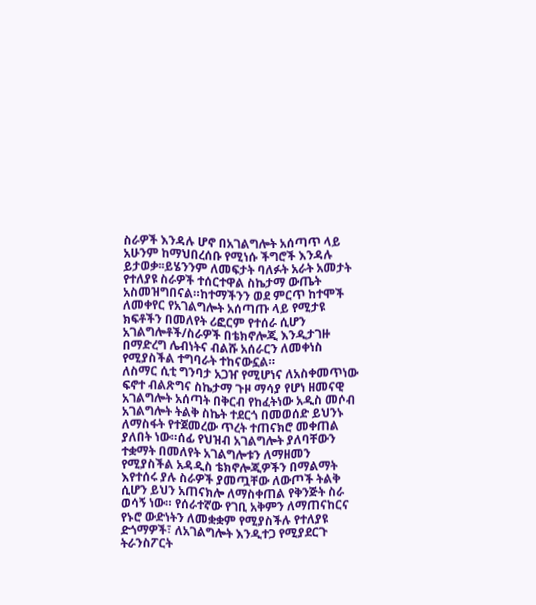ስራዎች እንዳሉ ሆኖ በአገልግሎት አሰጣጥ ላይ አሁንም ከማህበረሰቡ የሚነሱ ችግሮች እንዳሉ ይታወቃ፡፡ይሄንንም ለመፍታት ባለፉት አራት አመታት የተለያዩ ስራዎች ተሰርተዋል ስኬታማ ውጤት አስመዝግበናል።ከተማችንን ወደ ምርጥ ከተሞች ለመቀየር የአገልግሎት አሰጣጡ ላይ የሚታዩ ክፍቶችን በመለየት ሪፎርም የተሰራ ሲሆን አገልግሎቶች/ስራዎች በቴክኖሎጂ እንዲታገዙ በማድረግ ሌብነትና ብልሹ አሰራርን ለመቀነስ የሚያስችል ተግባራት ተከናውኗል።
ለስማር ሲቲ ግንባታ አጋዠ የሚሆነና ለአስቀመጥነው ፍኖተ ብልጽግና ስኬታማ ጉዞ ማሳያ የሆነ ዘመናዊ አገልግሎት አሰጣት በቅርብ የከፈትነው አዲስ መሶብ አገልግሎት ትልቅ ስኬት ተደርጎ በመወሰድ ይህንኑ ለማስፋት የተጀመረው ጥረት ተጠናክሮ መቀጠል ያለበት ነው።ሰፊ የህዝብ አገልግሎት ያለባቸውን ተቋማት በመለየት አገልግሎቱን ለማዘመን የሚያስችል አዳዲስ ቴክኖሎጂዎችን በማልማት እየተሰሩ ያሉ ስራዎች ያመጧቸው ለውጦች ትልቅ ሲሆን ይህን አጠናክሎ ለማስቀጠል የቅንጅት ስራ ወሳኝ ነው። የሰራተኛው የገቢ አቅምን ለማጠናከርና የኑሮ ውድነትን ለመቋቋም የሚያስችሉ የተለያዩ ድጎማዎች፣ ለአገልግሎት እንዲተጋ የሚያደርጉ ትራንስፖርት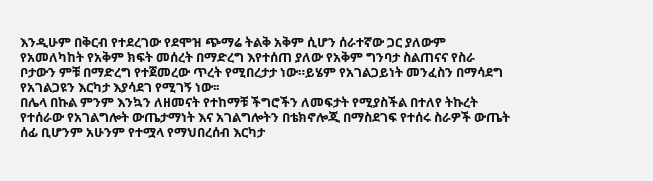እንዲሁም በቅርብ የተደረገው የደሞዝ ጭማሬ ትልቅ አቅም ሲሆን ሰራተኛው ጋር ያለውም የአመለካከት የአቅም ክፍት መሰረት በማድረግ እየተሰጠ ያለው የአቅም ግንባታ ስልጠናና የስራ ቦታውን ምቹ በማድረግ የተጀመረው ጥረት የሚበረታታ ነው።ይሄም የአገልጋይነት መንፈስን በማሳደግ የአገልጋዩን እርካታ እያሳደገ የሚገኝ ነው፡፡
በሌላ በኩል ምንም እንኳን ለዘመናት የተከማቹ ችግሮችን ለመፍታት የሚያስችል በተለየ ትኩረት የተሰራው የአገልግሎት ውጤታማነት እና አገልግሎትን በቴክኖሎጂ በማስደገፍ የተሰሩ ስራዎች ውጤት ሰፊ ቢሆንም አሁንም የተሟላ የማህበረሰብ እርካታ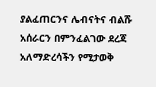ያልፈጠርንና ሌብናትና ብልሹ አሰራርን በምንፈልገው ደረጃ አለማድረሳችን የሚታወቅ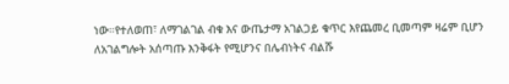ነው።የተለወጠ፣ ለማገልገል ብቁ እና ውጤታማ አገልጋይ ቁጥር እየጨመረ ቢመጣም ዛሬም ቢሆን ለአገልግሎት አሰጣጡ እንቅፋት የሚሆንና በሌብነትና ብልሹ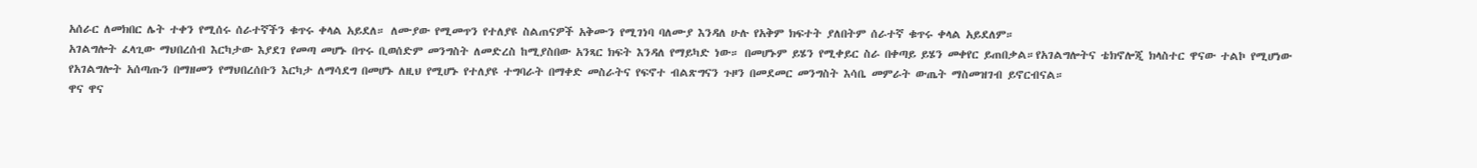አሰራር ለመክበር ሌት ተቀን የሚሰሩ ሰራተኛችን ቁጥሩ ቀላል አይደለ። ለሙያው የሚመጥን የተለያዩ ስልጠናዎች አቅሙን የሚገነባ ባለሙያ እንዳለ ሁሉ የአቅም ክፍተት ያለበትም ሰራተኛ ቁጥሩ ቀላል አይደለም።
አገልግሎት ፈላጊው ማህበረሰብ እርካታው እያደገ የመጣ መሆኑ በጥሩ ቢወሰድም መንግስት ለመድረስ ከሚያስበው አንጻር ክፍት እንዳለ የማይካድ ነው። በመሆኑም ይሄን የሚቀይር ስራ በቀጣይ ይሄን መቀየር ይጠበቃል።የአገልግሎትና ቴክኖሎጂ ክላስተር ዋናው ተልኮ የሚሆነው የአገልግሎት አሰጣጡን በማዘመን የማህበረሰቡን እርካታ ለማሳደግ በመሆኑ ለዚህ የሚሆኑ የተለያዩ ተግባራት በማቀድ መስራትና የፍኖተ ብልጽግናን ጉዞን በመደመር መንግስት እሳቤ መምራት ውጤት ማስመዝገብ ይኖርብናል።
ዋና ዋና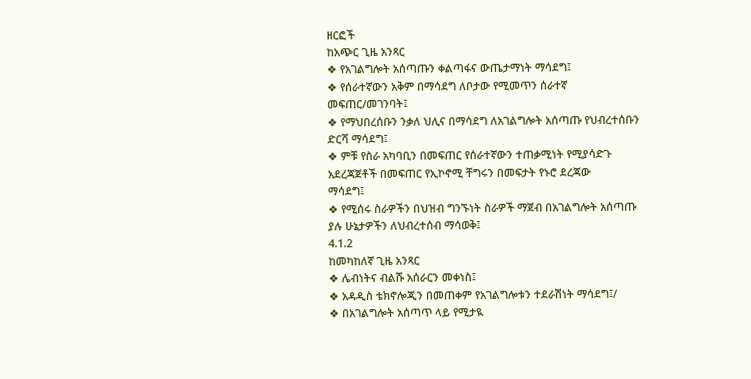ዘርፎች
ከአጭር ጊዜ አንጻር
❖ የአገልግሎት አሰጣጡን ቀልጣፋና ውጤታማነት ማሳደግ፤
❖ የሰራተኛውን አቅም በማሳደግ ለቦታው የሚመጥን ሰራተኛ
መፍጠር/መገንባት፤
❖ የማህበረሰቡን ንቃለ ህሊና በማሳደግ ለአገልግሎት አሰጣጡ የህብረተሰቡን
ድርሻ ማሳደግ፤
❖ ምቹ የስራ አካባቢን በመፍጠር የሰራተኛውን ተጠቃሚነት የሚያሳድጉ
አደረጃጀቶች በመፍጠር የኢኮኖሚ ቸግሩን በመፍታት የኑሮ ደረጃው
ማሳደግ፤
❖ የሚሰሩ ስራዎችን በህዝብ ግንኙነት ስራዎች ማጀብ በአገልግሎት አሰጣጡ
ያሉ ሁኔታዎችን ለህብረተሰብ ማሳወቅ፤
4.1.2
ከመካከለኛ ጊዜ አንጻር
❖ ሌብነትና ብልሹ አሰራርን መቀነስ፤
❖ አዳዲስ ቴክኖሎጂን በመጠቀም የአገልግሎቱን ተደራሽነት ማሳደግ፤/
❖ በአገልግሎት አሰጣጥ ላይ የሚታዪ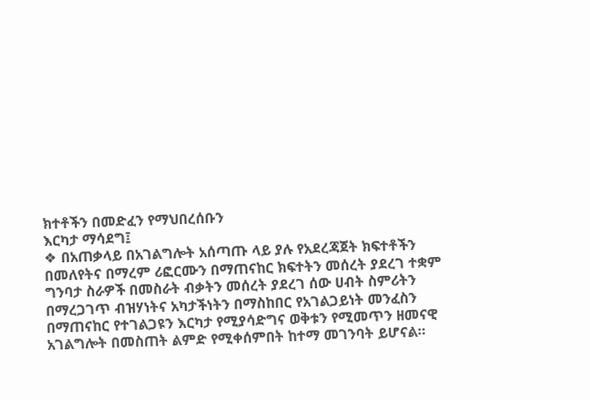ክተቶችን በመድፈን የማህበረሰቡን
እርካታ ማሳደግ፤
❖ በአጠቃላይ በአገልግሎት አሰጣጡ ላይ ያሉ የአደረጃጀት ክፍተቶችን
በመለየትና በማረም ሪፎርሙን በማጠናከር ክፍተትን መሰረት ያደረገ ተቋም
ግንባታ ስራዎች በመስራት ብቃትን መሰረት ያደረገ ሰው ሀብት ስምሪትን
በማረጋገጥ ብዝሃነትና አካታችነትን በማስከበር የአገልጋይነት መንፈስን
በማጠናከር የተገልጋዩን እርካታ የሚያሳድግና ወቅቱን የሚመጥን ዘመናዊ
አገልግሎት በመስጠት ልምድ የሚቀሰምበት ከተማ መገንባት ይሆናል፡፡